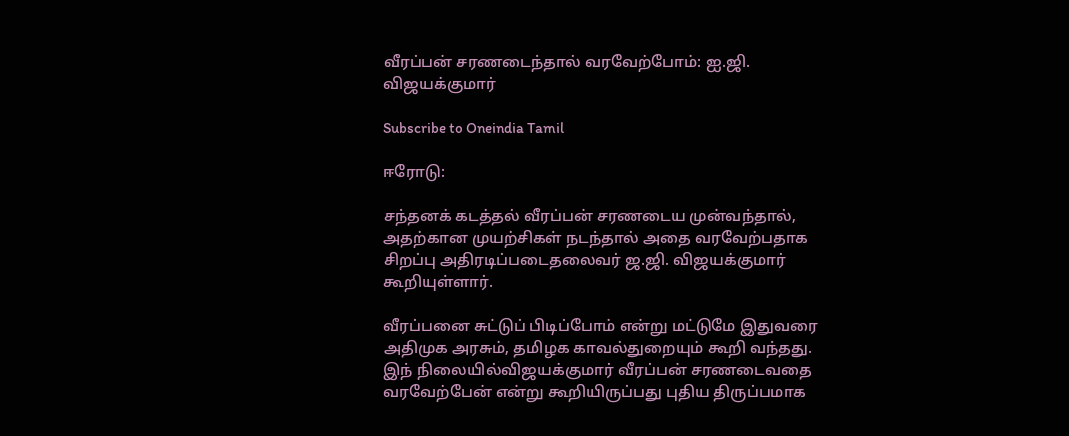வீரப்பன் சரணடைந்தால் வரவேற்போம்: ஐ.ஜி. விஜயக்குமார்

Subscribe to Oneindia Tamil

ஈரோடு:

சந்தனக் கடத்தல் வீரப்பன் சரணடைய முன்வந்தால், அதற்கான முயற்சிகள் நடந்தால் அதை வரவேற்பதாக சிறப்பு அதிரடிப்படைதலைவர் ஜ.ஜி. விஜயக்குமார் கூறியுள்ளார்.

வீரப்பனை சுட்டுப் பிடிப்போம் என்று மட்டுமே இதுவரை அதிமுக அரசும், தமிழக காவல்துறையும் கூறி வந்தது. இந் நிலையில்விஜயக்குமார் வீரப்பன் சரணடைவதை வரவேற்பேன் என்று கூறியிருப்பது புதிய திருப்பமாக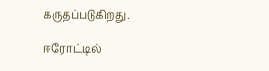கருதப்படுகிறது.

ஈரோட்டில்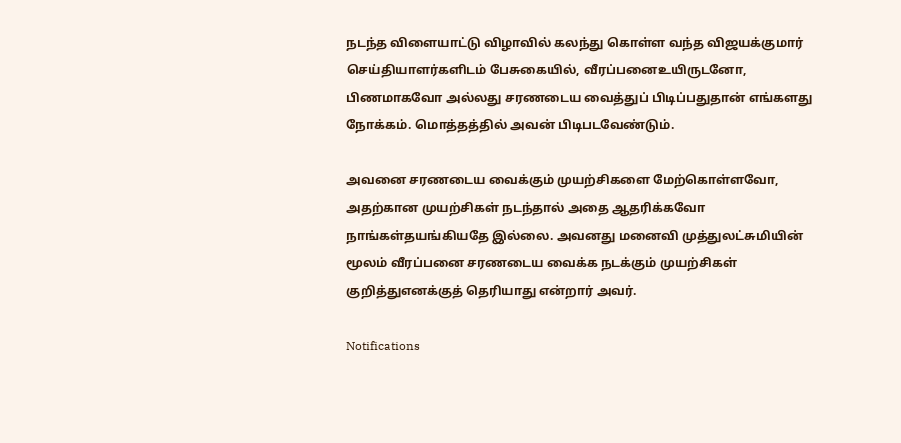நடந்த விளையாட்டு விழாவில் கலந்து கொள்ள வந்த விஜயக்குமார் செய்தியாளர்களிடம் பேசுகையில், வீரப்பனைஉயிருடனோ, பிணமாகவோ அல்லது சரணடைய வைத்துப் பிடிப்பதுதான் எங்களது நோக்கம். மொத்தத்தில் அவன் பிடிபடவேண்டும்.

அவனை சரணடைய வைக்கும் முயற்சிகளை மேற்கொள்ளவோ, அதற்கான முயற்சிகள் நடந்தால் அதை ஆதரிக்கவோ நாங்கள்தயங்கியதே இல்லை. அவனது மனைவி முத்துலட்சுமியின் மூலம் வீரப்பனை சரணடைய வைக்க நடக்கும் முயற்சிகள் குறித்துஎனக்குத் தெரியாது என்றார் அவர்.

Notifications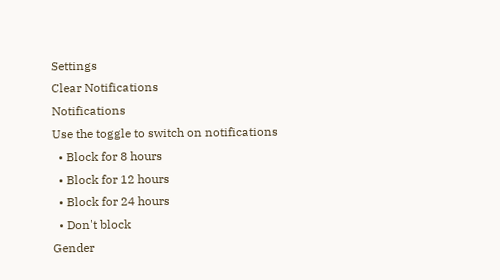Settings
Clear Notifications
Notifications
Use the toggle to switch on notifications
  • Block for 8 hours
  • Block for 12 hours
  • Block for 24 hours
  • Don't block
Gender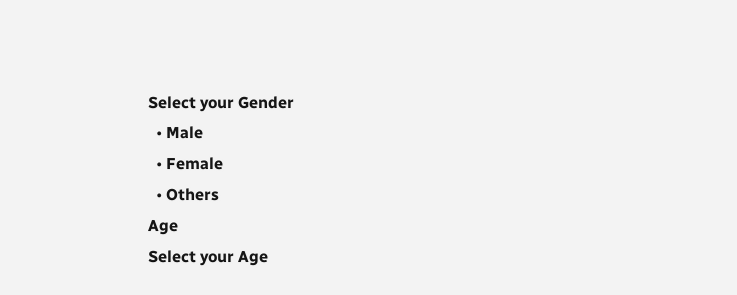Select your Gender
  • Male
  • Female
  • Others
Age
Select your Age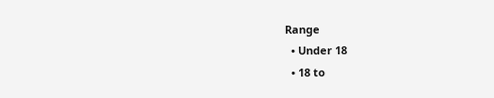Range
  • Under 18
  • 18 to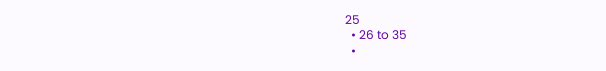25
  • 26 to 35
  •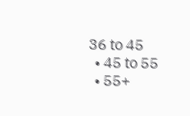36 to 45
  • 45 to 55
  • 55+